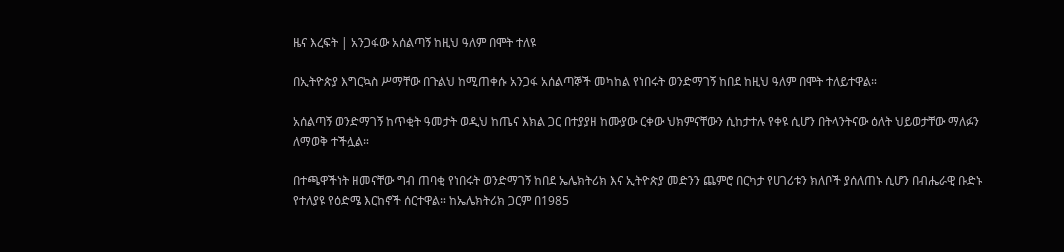ዜና እረፍት | አንጋፋው አሰልጣኝ ከዚህ ዓለም በሞት ተለዩ

በኢትዮጵያ እግርኳስ ሥማቸው በጉልህ ከሚጠቀሱ አንጋፋ አሰልጣኞች መካከል የነበሩት ወንድማገኝ ከበደ ከዚህ ዓለም በሞት ተለይተዋል።

አሰልጣኝ ወንድማገኝ ከጥቂት ዓመታት ወዲህ ከጤና እክል ጋር በተያያዘ ከሙያው ርቀው ህክምናቸውን ሲከታተሉ የቀዩ ሲሆን በትላንትናው ዕለት ህይወታቸው ማለፉን ለማወቅ ተችሏል።

በተጫዋችነት ዘመናቸው ግብ ጠባቂ የነበሩት ወንድማገኝ ከበደ ኤሌክትሪክ እና ኢትዮጵያ መድንን ጨምሮ በርካታ የሀገሪቱን ክለቦች ያሰለጠኑ ሲሆን በብሔራዊ ቡድኑ የተለያዩ የዕድሜ እርከኖች ሰርተዋል። ከኤሌክትሪክ ጋርም በ1985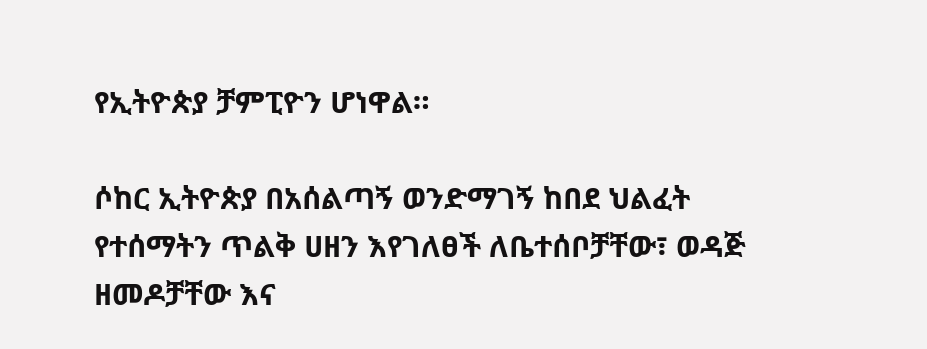የኢትዮጵያ ቻምፒዮን ሆነዋል።

ሶከር ኢትዮጵያ በአሰልጣኝ ወንድማገኝ ከበደ ህልፈት የተሰማትን ጥልቅ ሀዘን እየገለፀች ለቤተሰቦቻቸው፣ ወዳጅ ዘመዶቻቸው እና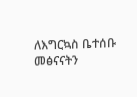ለእግርኳስ ቤተሰቡ መፅናናትን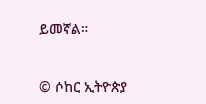ይመኛል።


© ሶከር ኢትዮጵያ